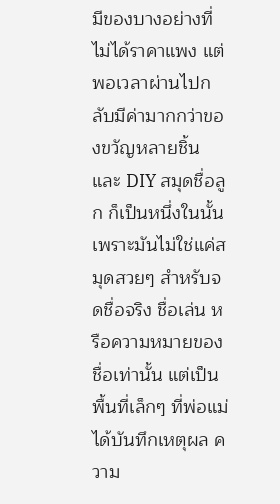มีของบางอย่างที่ไม่ได้ราคาแพง แต่พอเวลาผ่านไปกลับมีค่ามากกว่าของขวัญหลายชิ้น และ DIY สมุดชื่อลูก ก็เป็นหนึ่งในนั้น เพราะมันไม่ใช่แค่สมุดสวยๆ สำหรับจดชื่อจริง ชื่อเล่น หรือความหมายของชื่อเท่านั้น แต่เป็นพื้นที่เล็กๆ ที่พ่อแม่ได้บันทึกเหตุผล ความ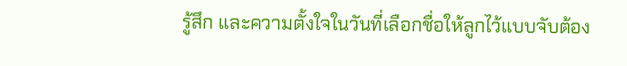รู้สึก และความตั้งใจในวันที่เลือกชื่อให้ลูกไว้แบบจับต้อง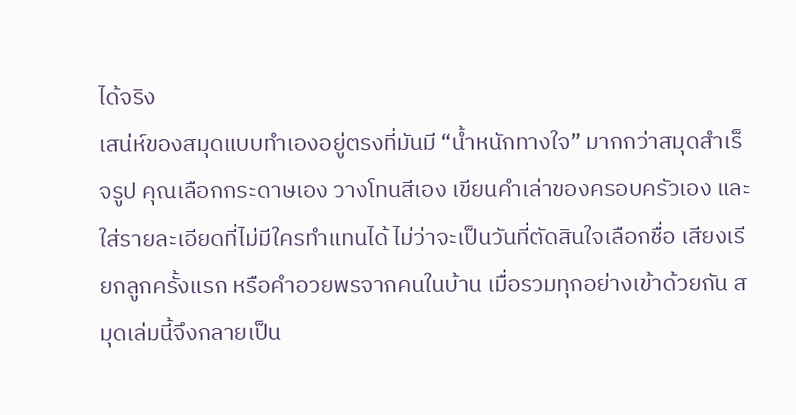ได้จริง
เสน่ห์ของสมุดแบบทำเองอยู่ตรงที่มันมี “น้ำหนักทางใจ” มากกว่าสมุดสำเร็จรูป คุณเลือกกระดาษเอง วางโทนสีเอง เขียนคำเล่าของครอบครัวเอง และใส่รายละเอียดที่ไม่มีใครทำแทนได้ ไม่ว่าจะเป็นวันที่ตัดสินใจเลือกชื่อ เสียงเรียกลูกครั้งแรก หรือคำอวยพรจากคนในบ้าน เมื่อรวมทุกอย่างเข้าด้วยกัน สมุดเล่มนี้จึงกลายเป็น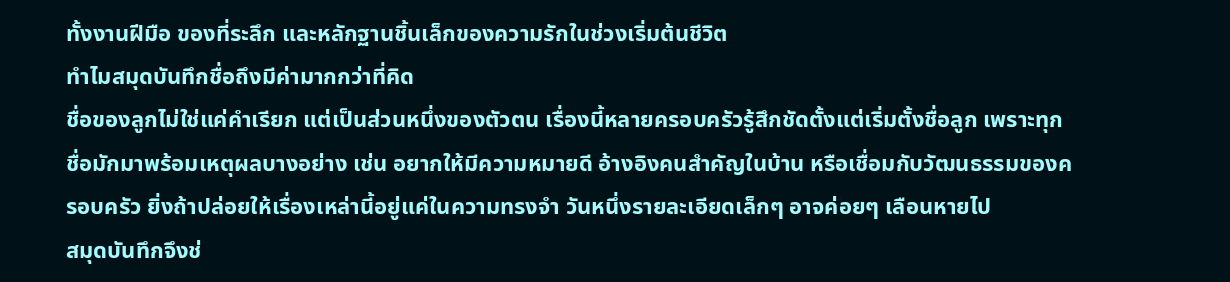ทั้งงานฝีมือ ของที่ระลึก และหลักฐานชิ้นเล็กของความรักในช่วงเริ่มต้นชีวิต
ทำไมสมุดบันทึกชื่อถึงมีค่ามากกว่าที่คิด
ชื่อของลูกไม่ใช่แค่คำเรียก แต่เป็นส่วนหนึ่งของตัวตน เรื่องนี้หลายครอบครัวรู้สึกชัดตั้งแต่เริ่มตั้งชื่อลูก เพราะทุกชื่อมักมาพร้อมเหตุผลบางอย่าง เช่น อยากให้มีความหมายดี อ้างอิงคนสำคัญในบ้าน หรือเชื่อมกับวัฒนธรรมของครอบครัว ยิ่งถ้าปล่อยให้เรื่องเหล่านี้อยู่แค่ในความทรงจำ วันหนึ่งรายละเอียดเล็กๆ อาจค่อยๆ เลือนหายไป
สมุดบันทึกจึงช่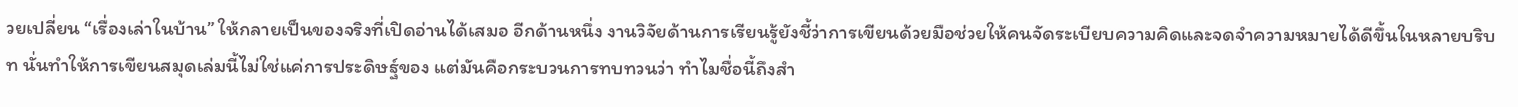วยเปลี่ยน “เรื่องเล่าในบ้าน” ให้กลายเป็นของจริงที่เปิดอ่านได้เสมอ อีกด้านหนึ่ง งานวิจัยด้านการเรียนรู้ยังชี้ว่าการเขียนด้วยมือช่วยให้คนจัดระเบียบความคิดและจดจำความหมายได้ดีขึ้นในหลายบริบท นั่นทำให้การเขียนสมุดเล่มนี้ไม่ใช่แค่การประดิษฐ์ของ แต่มันคือกระบวนการทบทวนว่า ทำไมชื่อนี้ถึงสำ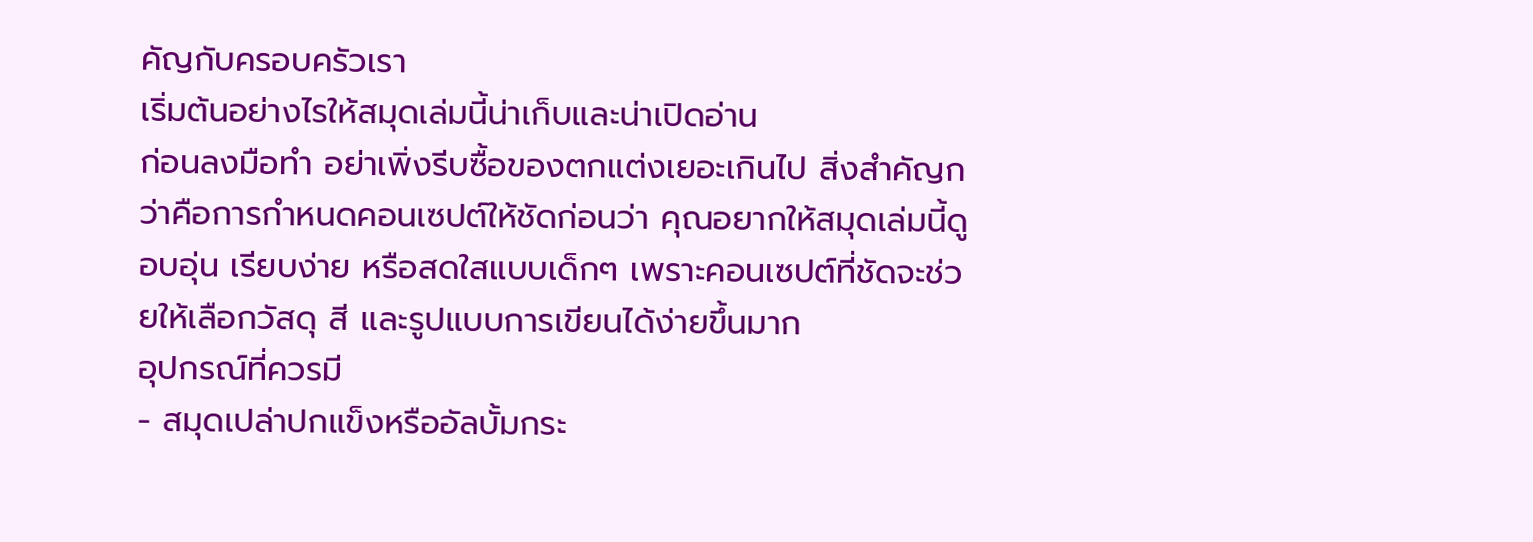คัญกับครอบครัวเรา
เริ่มต้นอย่างไรให้สมุดเล่มนี้น่าเก็บและน่าเปิดอ่าน
ก่อนลงมือทำ อย่าเพิ่งรีบซื้อของตกแต่งเยอะเกินไป สิ่งสำคัญกว่าคือการกำหนดคอนเซปต์ให้ชัดก่อนว่า คุณอยากให้สมุดเล่มนี้ดูอบอุ่น เรียบง่าย หรือสดใสแบบเด็กๆ เพราะคอนเซปต์ที่ชัดจะช่วยให้เลือกวัสดุ สี และรูปแบบการเขียนได้ง่ายขึ้นมาก
อุปกรณ์ที่ควรมี
- สมุดเปล่าปกแข็งหรืออัลบั้มกระ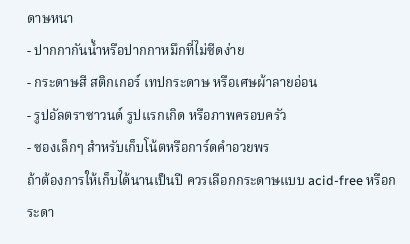ดาษหนา
- ปากกากันน้ำหรือปากกาหมึกที่ไม่ซีดง่าย
- กระดาษสี สติกเกอร์ เทปกระดาษ หรือเศษผ้าลายอ่อน
- รูปอัลตราซาวนด์ รูปแรกเกิด หรือภาพครอบครัว
- ซองเล็กๆ สำหรับเก็บโน้ตหรือการ์ดคำอวยพร
ถ้าต้องการให้เก็บได้นานเป็นปี ควรเลือกกระดาษแบบ acid-free หรือกระดา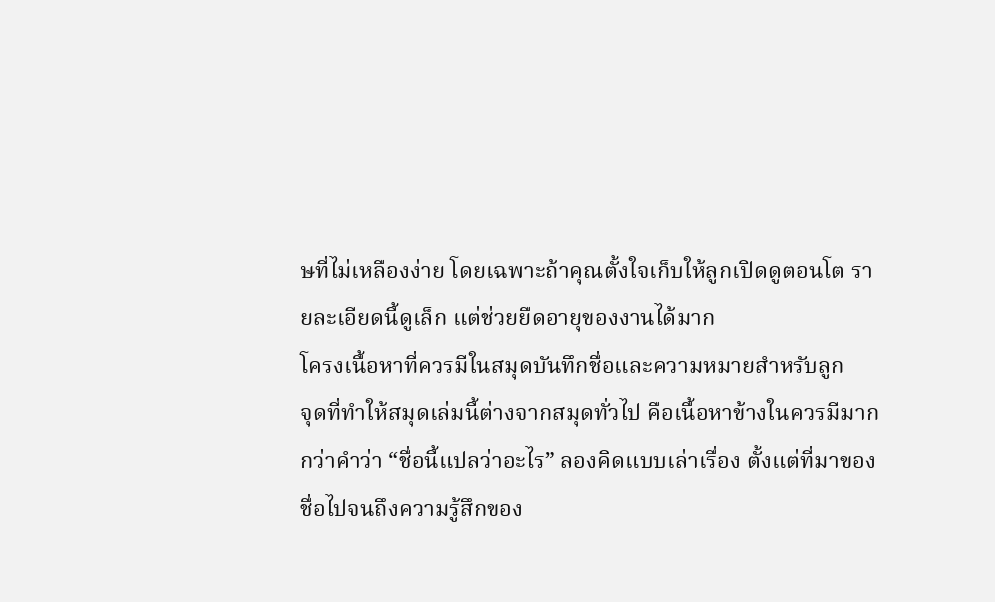ษที่ไม่เหลืองง่าย โดยเฉพาะถ้าคุณตั้งใจเก็บให้ลูกเปิดดูตอนโต รายละเอียดนี้ดูเล็ก แต่ช่วยยืดอายุของงานได้มาก
โครงเนื้อหาที่ควรมีในสมุดบันทึกชื่อและความหมายสำหรับลูก
จุดที่ทำให้สมุดเล่มนี้ต่างจากสมุดทั่วไป คือเนื้อหาข้างในควรมีมากกว่าคำว่า “ชื่อนี้แปลว่าอะไร” ลองคิดแบบเล่าเรื่อง ตั้งแต่ที่มาของชื่อไปจนถึงความรู้สึกของ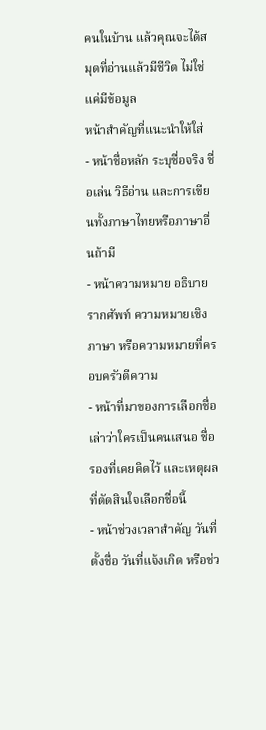คนในบ้าน แล้วคุณจะได้สมุดที่อ่านแล้วมีชีวิต ไม่ใช่แค่มีข้อมูล
หน้าสำคัญที่แนะนำให้ใส่
- หน้าชื่อหลัก ระบุชื่อจริง ชื่อเล่น วิธีอ่าน และการเขียนทั้งภาษาไทยหรือภาษาอื่นถ้ามี
- หน้าความหมาย อธิบายรากศัพท์ ความหมายเชิงภาษา หรือความหมายที่ครอบครัวตีความ
- หน้าที่มาของการเลือกชื่อ เล่าว่าใครเป็นคนเสนอ ชื่อรองที่เคยคิดไว้ และเหตุผลที่ตัดสินใจเลือกชื่อนี้
- หน้าช่วงเวลาสำคัญ วันที่ตั้งชื่อ วันที่แจ้งเกิด หรือช่ว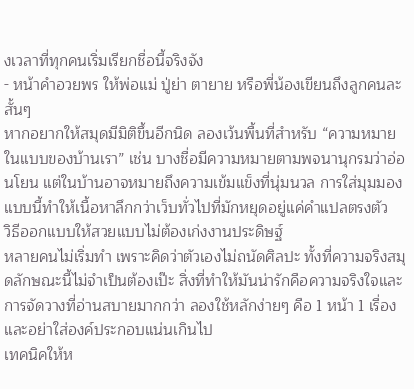งเวลาที่ทุกคนเริ่มเรียกชื่อนี้จริงจัง
- หน้าคำอวยพร ให้พ่อแม่ ปู่ย่า ตายาย หรือพี่น้องเขียนถึงลูกคนละสั้นๆ
หากอยากให้สมุดมีมิติขึ้นอีกนิด ลองเว้นพื้นที่สำหรับ “ความหมายในแบบของบ้านเรา” เช่น บางชื่อมีความหมายตามพจนานุกรมว่าอ่อนโยน แต่ในบ้านอาจหมายถึงความเข้มแข็งที่นุ่มนวล การใส่มุมมองแบบนี้ทำให้เนื้อหาลึกกว่าเว็บทั่วไปที่มักหยุดอยู่แค่คำแปลตรงตัว
วิธีออกแบบให้สวยแบบไม่ต้องเก่งงานประดิษฐ์
หลายคนไม่เริ่มทำ เพราะคิดว่าตัวเองไม่ถนัดศิลปะ ทั้งที่ความจริงสมุดลักษณะนี้ไม่จำเป็นต้องเป๊ะ สิ่งที่ทำให้มันน่ารักคือความจริงใจและการจัดวางที่อ่านสบายมากกว่า ลองใช้หลักง่ายๆ คือ 1 หน้า 1 เรื่อง และอย่าใส่องค์ประกอบแน่นเกินไป
เทคนิคให้ห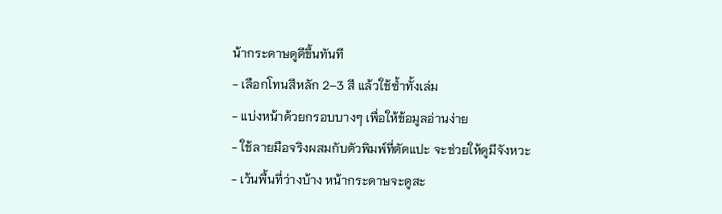น้ากระดาษดูดีขึ้นทันที
- เลือกโทนสีหลัก 2–3 สี แล้วใช้ซ้ำทั้งเล่ม
- แบ่งหน้าด้วยกรอบบางๆ เพื่อให้ข้อมูลอ่านง่าย
- ใช้ลายมือจริงผสมกับตัวพิมพ์ที่ตัดแปะ จะช่วยให้ดูมีจังหวะ
- เว้นพื้นที่ว่างบ้าง หน้ากระดาษจะดูสะ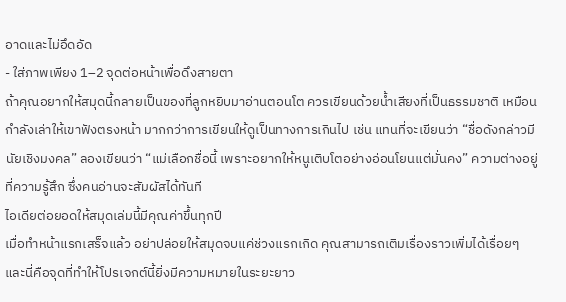อาดและไม่อึดอัด
- ใส่ภาพเพียง 1–2 จุดต่อหน้าเพื่อดึงสายตา
ถ้าคุณอยากให้สมุดนี้กลายเป็นของที่ลูกหยิบมาอ่านตอนโต ควรเขียนด้วยน้ำเสียงที่เป็นธรรมชาติ เหมือนกำลังเล่าให้เขาฟังตรงหน้า มากกว่าการเขียนให้ดูเป็นทางการเกินไป เช่น แทนที่จะเขียนว่า “ชื่อดังกล่าวมีนัยเชิงมงคล” ลองเขียนว่า “แม่เลือกชื่อนี้ เพราะอยากให้หนูเติบโตอย่างอ่อนโยนแต่มั่นคง” ความต่างอยู่ที่ความรู้สึก ซึ่งคนอ่านจะสัมผัสได้ทันที
ไอเดียต่อยอดให้สมุดเล่มนี้มีคุณค่าขึ้นทุกปี
เมื่อทำหน้าแรกเสร็จแล้ว อย่าปล่อยให้สมุดจบแค่ช่วงแรกเกิด คุณสามารถเติมเรื่องราวเพิ่มได้เรื่อยๆ และนี่คือจุดที่ทำให้โปรเจกต์นี้ยิ่งมีความหมายในระยะยาว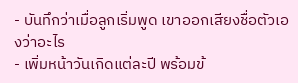- บันทึกว่าเมื่อลูกเริ่มพูด เขาออกเสียงชื่อตัวเองว่าอะไร
- เพิ่มหน้าวันเกิดแต่ละปี พร้อมข้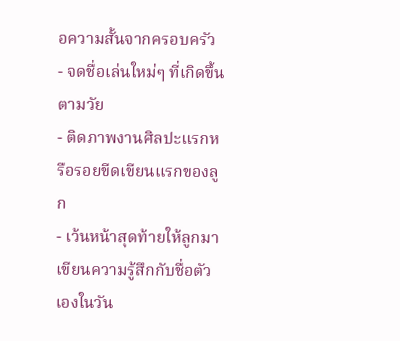อความสั้นจากครอบครัว
- จดชื่อเล่นใหม่ๆ ที่เกิดขึ้นตามวัย
- ติดภาพงานศิลปะแรกหรือรอยขีดเขียนแรกของลูก
- เว้นหน้าสุดท้ายให้ลูกมาเขียนความรู้สึกกับชื่อตัวเองในวัน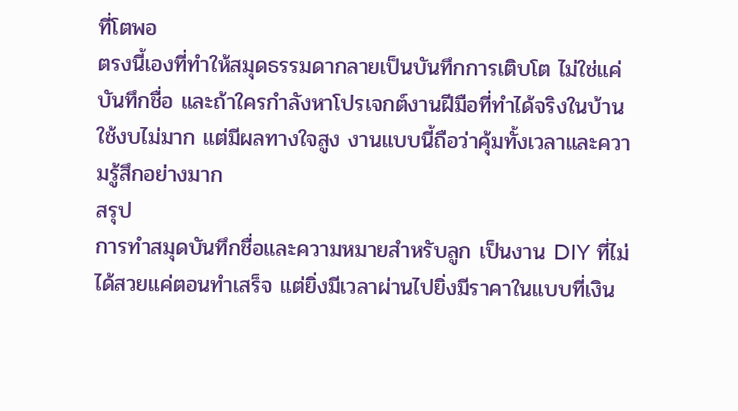ที่โตพอ
ตรงนี้เองที่ทำให้สมุดธรรมดากลายเป็นบันทึกการเติบโต ไม่ใช่แค่บันทึกชื่อ และถ้าใครกำลังหาโปรเจกต์งานฝีมือที่ทำได้จริงในบ้าน ใช้งบไม่มาก แต่มีผลทางใจสูง งานแบบนี้ถือว่าคุ้มทั้งเวลาและความรู้สึกอย่างมาก
สรุป
การทำสมุดบันทึกชื่อและความหมายสำหรับลูก เป็นงาน DIY ที่ไม่ได้สวยแค่ตอนทำเสร็จ แต่ยิ่งมีเวลาผ่านไปยิ่งมีราคาในแบบที่เงิน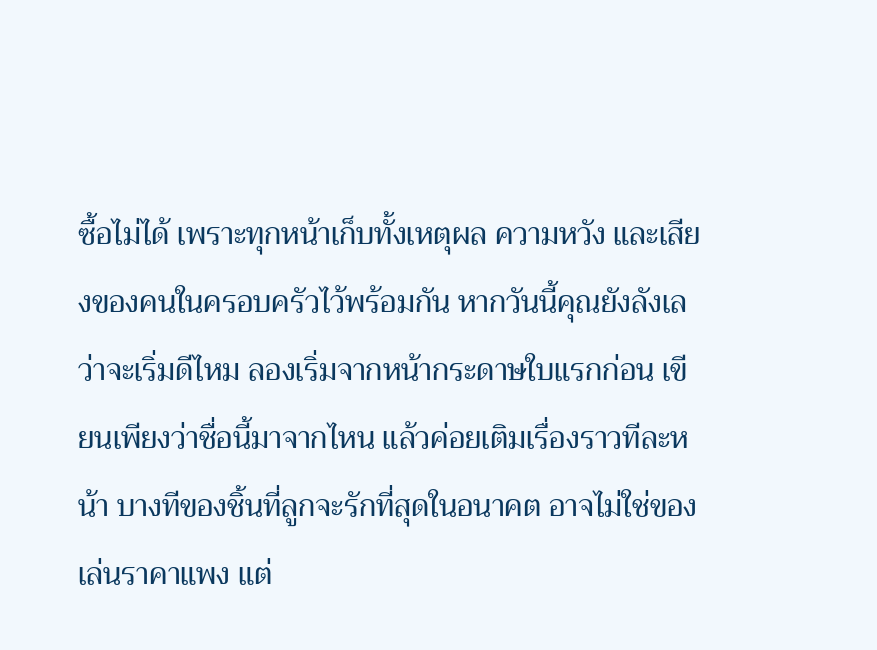ซื้อไม่ได้ เพราะทุกหน้าเก็บทั้งเหตุผล ความหวัง และเสียงของคนในครอบครัวไว้พร้อมกัน หากวันนี้คุณยังลังเลว่าจะเริ่มดีไหม ลองเริ่มจากหน้ากระดาษใบแรกก่อน เขียนเพียงว่าชื่อนี้มาจากไหน แล้วค่อยเติมเรื่องราวทีละหน้า บางทีของชิ้นที่ลูกจะรักที่สุดในอนาคต อาจไม่ใช่ของเล่นราคาแพง แต่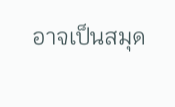อาจเป็นสมุด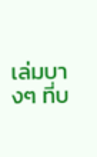เล่มบางๆ ที่บ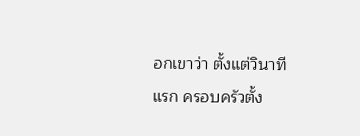อกเขาว่า ตั้งแต่วินาทีแรก ครอบครัวตั้ง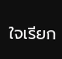ใจเรียก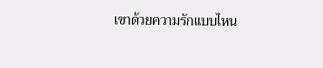เขาด้วยความรักแบบไหน